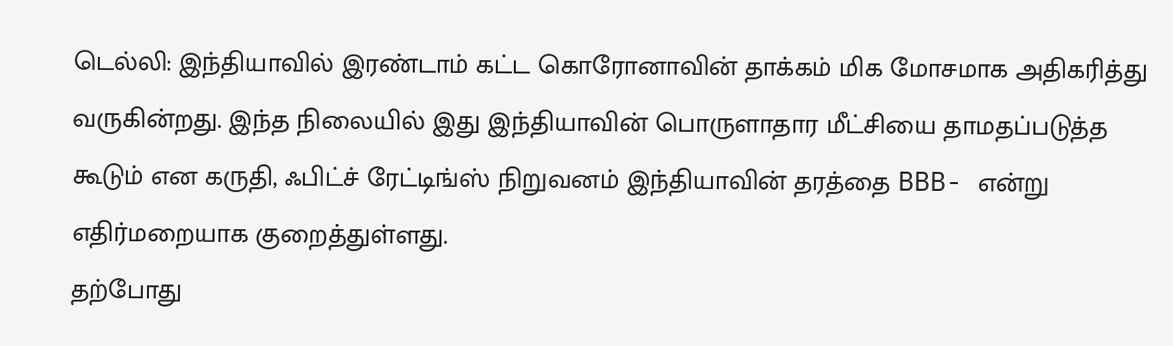டெல்லி: இந்தியாவில் இரண்டாம் கட்ட கொரோனாவின் தாக்கம் மிக மோசமாக அதிகரித்து வருகின்றது. இந்த நிலையில் இது இந்தியாவின் பொருளாதார மீட்சியை தாமதப்படுத்த கூடும் என கருதி, ஃபிட்ச் ரேட்டிங்ஸ் நிறுவனம் இந்தியாவின் தரத்தை BBB- என்று எதிர்மறையாக குறைத்துள்ளது.
தற்போது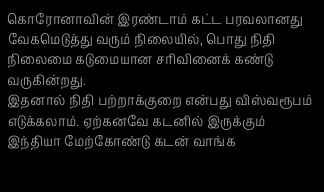கொரோனாவின் இரண்டாம் கட்ட பரவலானது வேகமெடுத்து வரும் நிலையில், பொது நிதி நிலைமை கடுமையான சரிவினைக் கண்டு வருகின்றது.
இதனால் நிதி பற்றாக்குறை என்பது விஸ்வரூபம் எடுக்கலாம். ஏற்கனவே கடனில் இருக்கும் இந்தியா மேற்கோண்டு கடன் வாங்க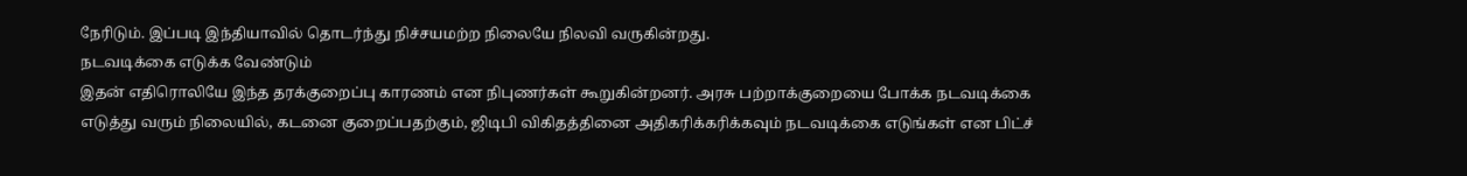நேரிடும். இப்படி இந்தியாவில் தொடர்ந்து நிச்சயமற்ற நிலையே நிலவி வருகின்றது.
நடவடிக்கை எடுக்க வேண்டும்
இதன் எதிரொலியே இந்த தரக்குறைப்பு காரணம் என நிபுணர்கள் கூறுகின்றனர். அரசு பற்றாக்குறையை போக்க நடவடிக்கை எடுத்து வரும் நிலையில், கடனை குறைப்பதற்கும், ஜிடிபி விகிதத்தினை அதிகரிக்கரிக்கவும் நடவடிக்கை எடுங்கள் என பிட்ச்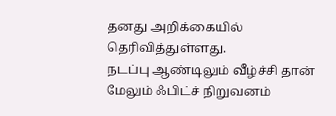தனது அறிக்கையில் தெரிவித்துள்ளது.
நடப்பு ஆண்டிலும் வீழ்ச்சி தான்
மேலும் ஃபிட்ச் நிறுவனம்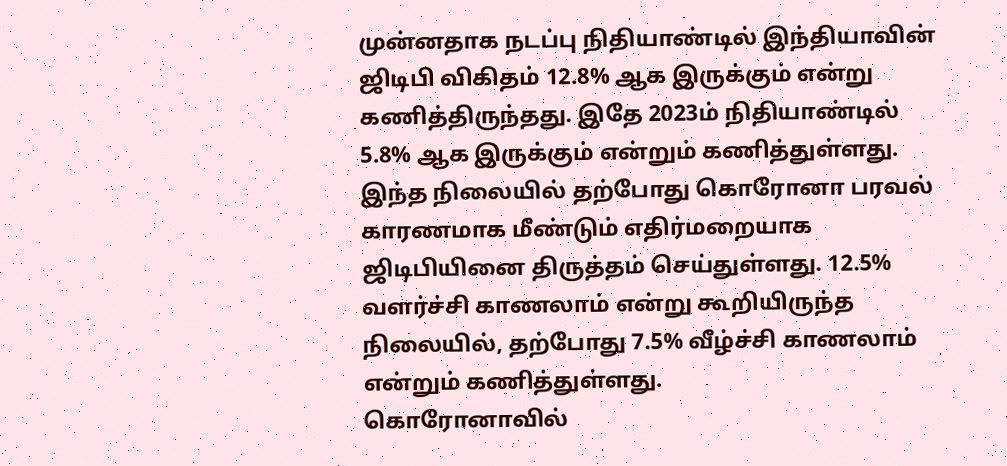முன்னதாக நடப்பு நிதியாண்டில் இந்தியாவின் ஜிடிபி விகிதம் 12.8% ஆக இருக்கும் என்று கணித்திருந்தது. இதே 2023ம் நிதியாண்டில் 5.8% ஆக இருக்கும் என்றும் கணித்துள்ளது. இந்த நிலையில் தற்போது கொரோனா பரவல் காரணமாக மீண்டும் எதிர்மறையாக ஜிடிபியினை திருத்தம் செய்துள்ளது. 12.5% வளர்ச்சி காணலாம் என்று கூறியிருந்த நிலையில், தற்போது 7.5% வீழ்ச்சி காணலாம் என்றும் கணித்துள்ளது.
கொரோனாவில்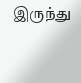இருந்து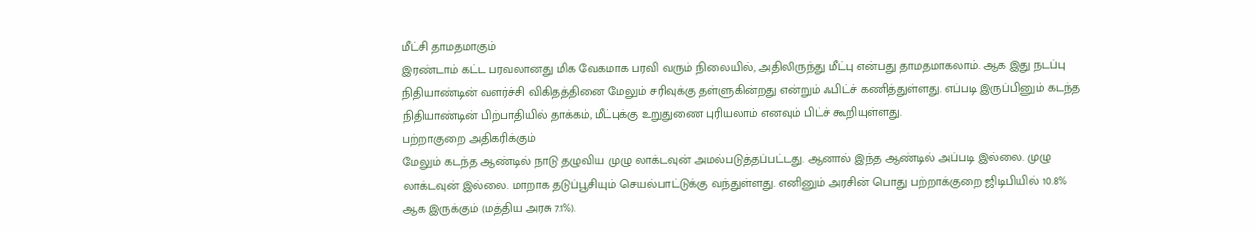மீட்சி தாமதமாகும்
இரண்டாம் கட்ட பரவலானது மிக வேகமாக பரவி வரும் நிலையில், அதிலிருந்து மீட்பு என்பது தாமதமாகலாம். ஆக இது நடப்பு நிதியாண்டின் வளர்ச்சி விகிதத்தினை மேலும் சரிவுக்கு தள்ளுகின்றது என்றும் ஃபிட்ச் கணித்துள்ளது. எப்படி இருப்பினும் கடந்த நிதியாண்டின் பிற்பாதியில் தாக்கம், மீட்புக்கு உறுதுணை புரியலாம் எனவும் பிட்ச் கூறியுள்ளது.
பற்றாகுறை அதிகரிக்கும்
மேலும் கடந்த ஆண்டில் நாடு தழுவிய முழு லாக்டவுன் அமல்படுத்தப்பட்டது. ஆனால் இந்த ஆண்டில் அப்படி இல்லை. முழு லாக்டவுன் இல்லை. மாறாக தடுப்பூசியும் செயல்பாட்டுக்கு வந்துள்ளது. எனினும் அரசின் பொது பற்றாக்குறை ஜிடிபியில் 10.8% ஆக இருக்கும் (மத்திய அரசு 7.1%).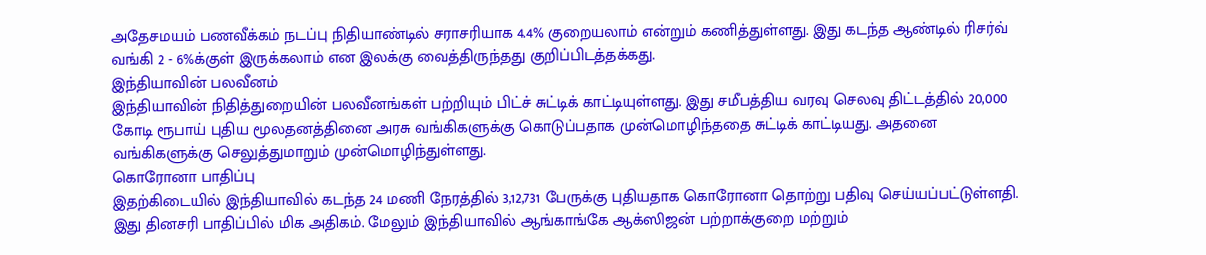அதேசமயம் பணவீக்கம் நடப்பு நிதியாண்டில் சராசரியாக 4.4% குறையலாம் என்றும் கணித்துள்ளது. இது கடந்த ஆண்டில் ரிசர்வ் வங்கி 2 - 6%க்குள் இருக்கலாம் என இலக்கு வைத்திருந்தது குறிப்பிடத்தக்கது.
இந்தியாவின் பலவீனம்
இந்தியாவின் நிதித்துறையின் பலவீனங்கள் பற்றியும் பிட்ச் சுட்டிக் காட்டியுள்ளது. இது சமீபத்திய வரவு செலவு திட்டத்தில் 20,000 கோடி ரூபாய் புதிய மூலதனத்தினை அரசு வங்கிகளுக்கு கொடுப்பதாக முன்மொழிந்ததை சுட்டிக் காட்டியது. அதனை வங்கிகளுக்கு செலுத்துமாறும் முன்மொழிந்துள்ளது.
கொரோனா பாதிப்பு
இதற்கிடையில் இந்தியாவில் கடந்த 24 மணி நேரத்தில் 3,12,731 பேருக்கு புதியதாக கொரோனா தொற்று பதிவு செய்யப்பட்டுள்ளதி. இது தினசரி பாதிப்பில் மிக அதிகம். மேலும் இந்தியாவில் ஆங்காங்கே ஆக்ஸிஜன் பற்றாக்குறை மற்றும்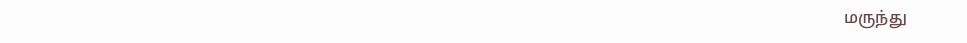மருந்து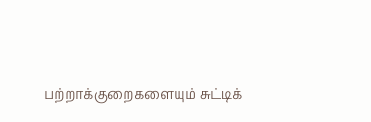பற்றாக்குறைகளையும் சுட்டிக்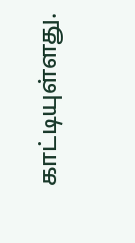காட்டியுள்ளது.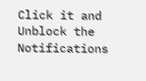Click it and Unblock the Notifications